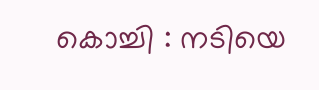കൊച്ചി : നടിയെ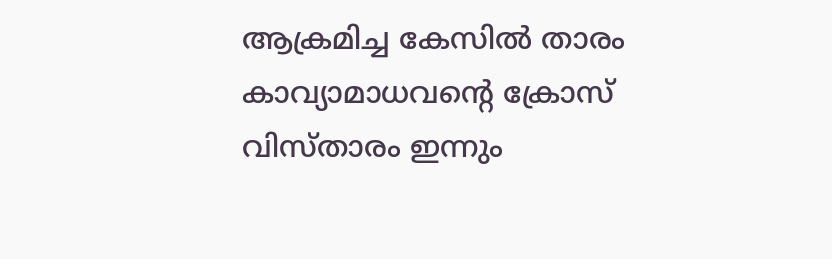ആക്രമിച്ച കേസിൽ താരം കാവ്യാമാധവന്റെ ക്രോസ് വിസ്താരം ഇന്നും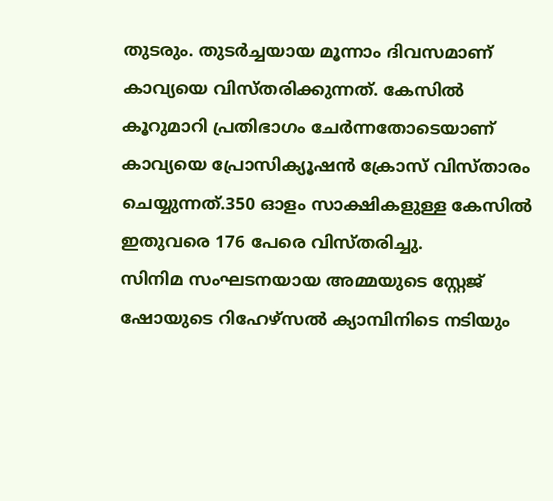തുടരും. തുടർച്ചയായ മൂന്നാം ദിവസമാണ് കാവ്യയെ വിസ്തരിക്കുന്നത്. കേസിൽ കൂറുമാറി പ്രതിഭാഗം ചേർന്നതോടെയാണ് കാവ്യയെ പ്രോസിക്യൂഷൻ ക്രോസ് വിസ്താരം ചെയ്യുന്നത്.350 ഓളം സാക്ഷികളുള്ള കേസിൽ ഇതുവരെ 176 പേരെ വിസ്തരിച്ചു.
സിനിമ സംഘടനയായ അമ്മയുടെ സ്റ്റേജ് ഷോയുടെ റിഹേഴ്സൽ ക്യാമ്പിനിടെ നടിയും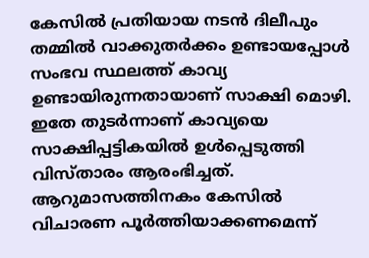കേസിൽ പ്രതിയായ നടൻ ദിലീപും തമ്മിൽ വാക്കുതർക്കം ഉണ്ടായപ്പോൾ സംഭവ സ്ഥലത്ത് കാവ്യ ഉണ്ടായിരുന്നതായാണ് സാക്ഷി മൊഴി. ഇതേ തുടർന്നാണ് കാവ്യയെ സാക്ഷിപ്പട്ടികയിൽ ഉൾപ്പെടുത്തി വിസ്താരം ആരംഭിച്ചത്.
ആറുമാസത്തിനകം കേസിൽ വിചാരണ പൂർത്തിയാക്കണമെന്ന്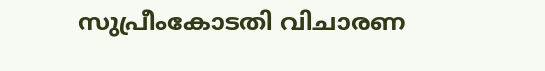സുപ്രീംകോടതി വിചാരണ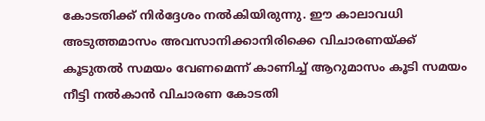കോടതിക്ക് നിർദ്ദേശം നൽകിയിരുന്നു. ഈ കാലാവധി അടുത്തമാസം അവസാനിക്കാനിരിക്കെ വിചാരണയ്ക്ക് കൂടുതൽ സമയം വേണമെന്ന് കാണിച്ച് ആറുമാസം കൂടി സമയം നീട്ടി നൽകാൻ വിചാരണ കോടതി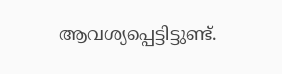ആവശ്യപ്പെട്ടിട്ടുണ്ട്.